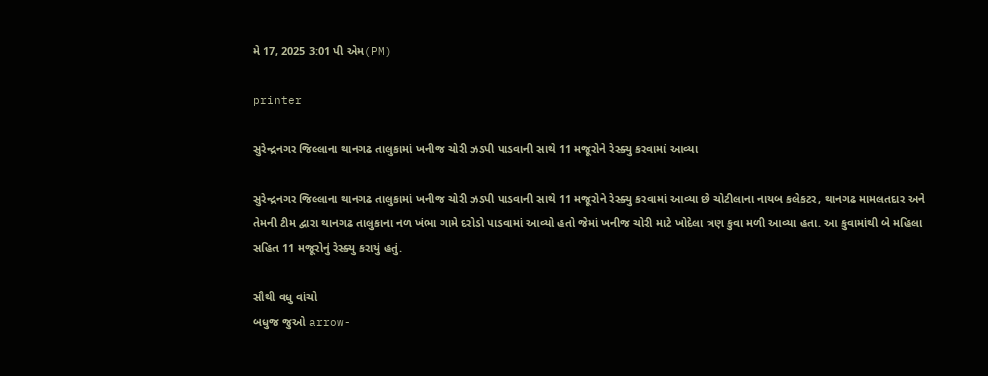મે 17, 2025 3:01 પી એમ(PM)

printer

સુરેન્દ્રનગર જિલ્લાના થાનગઢ તાલુકામાં ખનીજ ચોરી ઝડપી પાડવાની સાથે 11 મજૂરોને રેસ્ક્યુ કરવામાં આવ્યા

સુરેન્દ્રનગર જિલ્લાના થાનગઢ તાલુકામાં ખનીજ ચોરી ઝડપી પાડવાની સાથે 11 મજૂરોને રેસ્ક્યુ કરવામાં આવ્યા છે ચોટીલાના નાયબ કલેકટર, થાનગઢ મામલતદાર અને તેમની ટીમ દ્વારા થાનગઢ તાલુકાના નળ ખંભા ગામે દરોડો પાડવામાં આવ્યો હતો જેમાં ખનીજ ચોરી માટે ખોદેલા ત્રણ કુવા મળી આવ્યા હતા. આ કુવામાંથી બે મહિલા સહિત 11 મજૂરોનું રેસ્ક્યુ કરાયું હતું.

સૌથી વધુ વાંચો
બધુજ જુઓ arrow-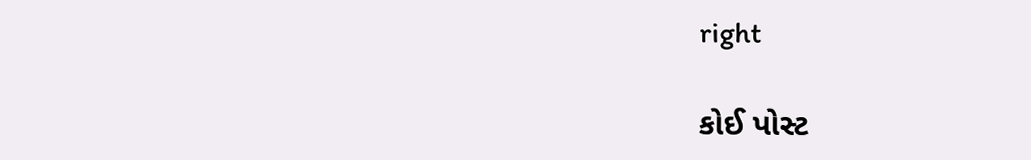right

કોઈ પોસ્ટ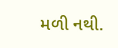મળી નથી.